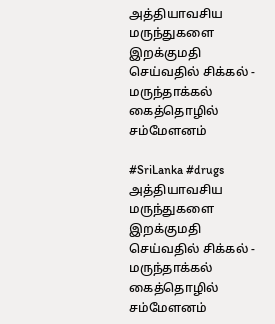அத்தியாவசிய மருந்துகளை இறக்குமதி செய்வதில் சிக்கல் - மருந்தாக்கல் கைத்தொழில் சம்மேளனம்

#SriLanka #drugs
அத்தியாவசிய மருந்துகளை இறக்குமதி செய்வதில் சிக்கல் - மருந்தாக்கல் கைத்தொழில் சம்மேளனம்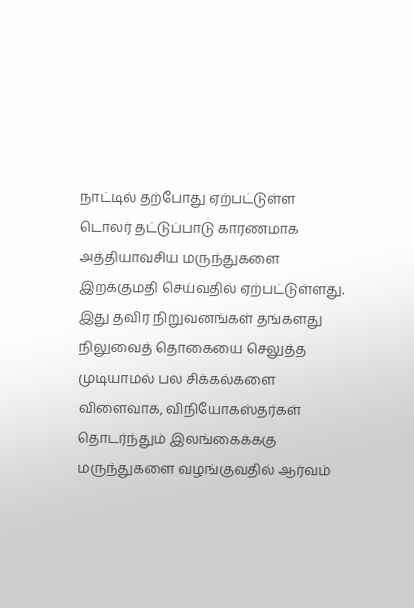நாட்டில் தற்போது ஏற்பட்டுள்ள டொலர் தட்டுப்பாடு காரணமாக அத்தியாவசிய மருந்துகளை இறக்குமதி செய்வதில் ஏற்பட்டுள்ளது. இது தவிர நிறுவனங்கள் தங்களது நிலுவைத் தொகையை செலுத்த முடியாமல் பல சிக்கல்களை விளைவாக, விநியோகஸ்தர்கள் தொடர்ந்தும் இலங்கைக்ககு மருந்துகளை வழங்குவதில் ஆர்வம்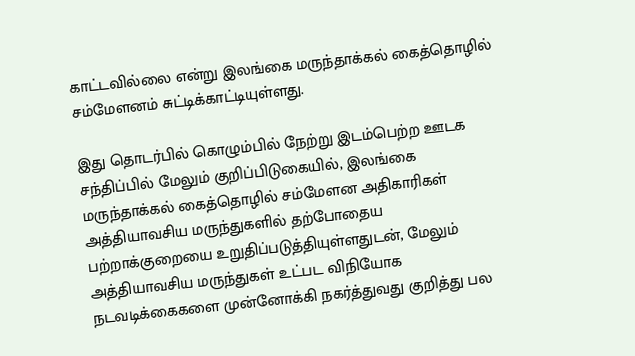காட்டவில்லை என்று இலங்கை மருந்தாக்கல் கைத்தொழில் சம்மேளனம் சுட்டிக்காட்டியுள்ளது.

இது தொடர்பில் கொழும்பில் நேற்று இடம்பெற்ற ஊடக சந்திப்பில் மேலும் குறிப்பிடுகையில், இலங்கை மருந்தாக்கல் கைத்தொழில் சம்மேளன அதிகாரிகள் அத்தியாவசிய மருந்துகளில் தற்போதைய பற்றாக்குறையை உறுதிப்படுத்தியுள்ளதுடன், மேலும் அத்தியாவசிய மருந்துகள் உட்பட விநியோக நடவடிக்கைகளை முன்னோக்கி நகர்த்துவது குறித்து பல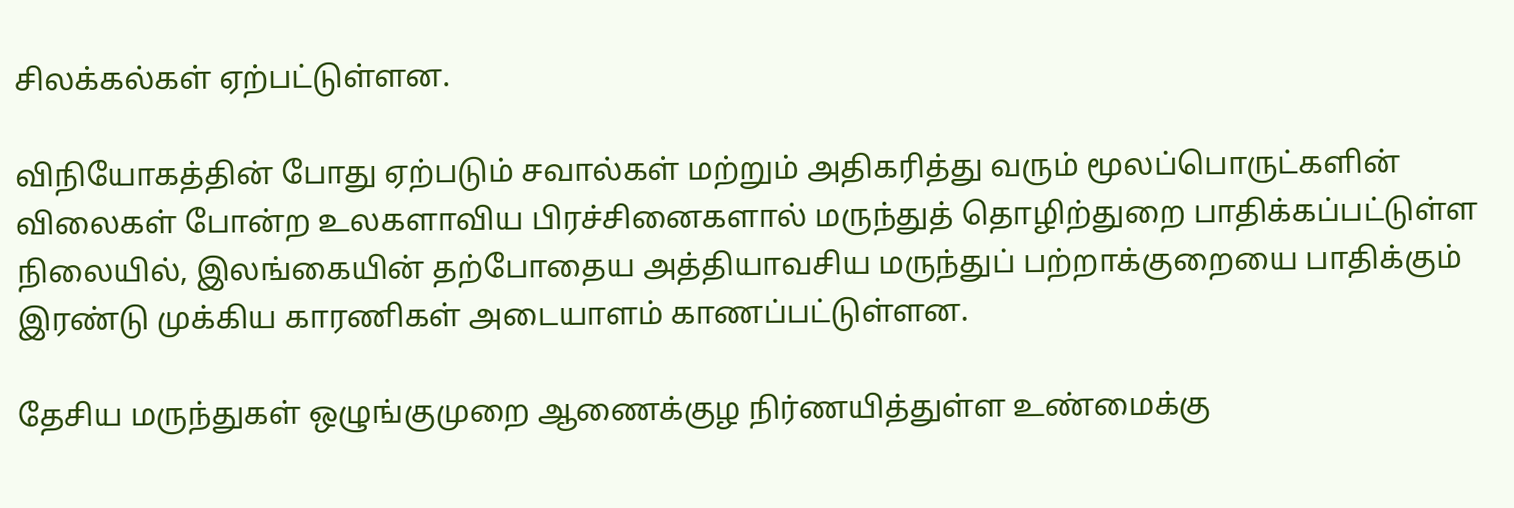சிலக்கல்கள் ஏற்பட்டுள்ளன.

விநியோகத்தின் போது ஏற்படும் சவால்கள் மற்றும் அதிகரித்து வரும் மூலப்பொருட்களின் விலைகள் போன்ற உலகளாவிய பிரச்சினைகளால் மருந்துத் தொழிற்துறை பாதிக்கப்பட்டுள்ள நிலையில், இலங்கையின் தற்போதைய அத்தியாவசிய மருந்துப் பற்றாக்குறையை பாதிக்கும் இரண்டு முக்கிய காரணிகள் அடையாளம் காணப்பட்டுள்ளன.

தேசிய மருந்துகள் ஒழுங்குமுறை ஆணைக்குழ நிர்ணயித்துள்ள உண்மைக்கு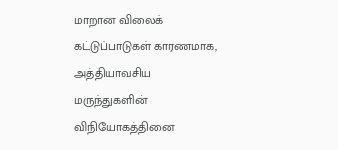மாறான விலைக் கட்டுப்பாடுகள் காரணமாக, அத்தியாவசிய மருந்துகளின் விநியோகத்தினை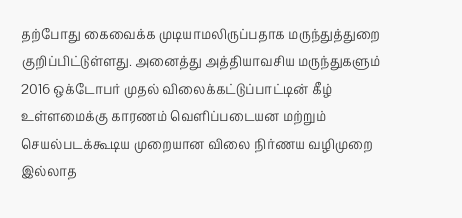தற்போது கைவைக்க முடியாமலிருப்பதாக மருந்துத்துறை குறிப்பிட்டுள்ளது. அனைத்து அத்தியாவசிய மருந்துகளும் 2016 ஒக்டோபர் முதல் விலைக்கட்டுப்பாட்டின் கீழ் உள்ளமைக்கு காரணம் வெளிப்படையன மற்றும் செயல்படக்கூடிய முறையான விலை நிர்ணய வழிமுறை இல்லாத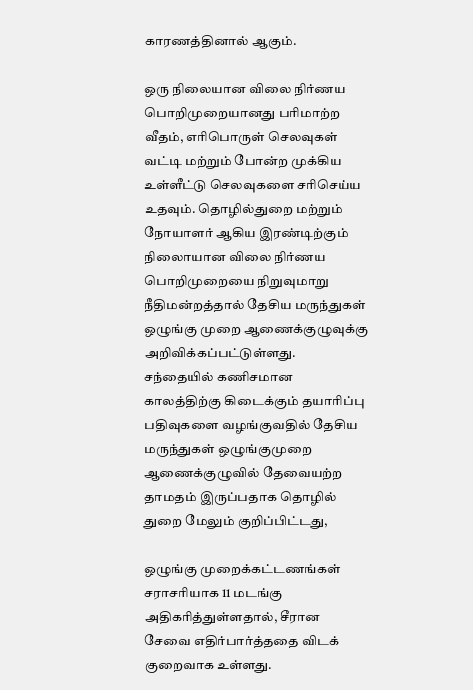காரணத்தினால் ஆகும்.

ஒரு நிலையான விலை நிர்ணய பொறிமுறையானது பரிமாற்ற வீதம், எரிபொருள் செலவுகள் வட்டி மற்றும் போன்ற முக்கிய உள்ளீட்டு செலவுகளை சரிசெய்ய உதவும். தொழில்துறை மற்றும் நோயாளர் ஆகிய இரண்டிற்கும் நிலைாயான விலை நிர்ணய பொறிமுறையை நிறுவுமாறு நீதிமன்றத்தால் தேசிய மருந்துகள் ஒழுங்கு முறை ஆணைக்குழுவுக்கு அறிவிக்கப்பட்டுள்ளது. சந்தையில் கணிசமான காலத்திற்கு கிடைக்கும் தயாரிப்பு பதிவுகளை வழங்குவதில் தேசிய மருந்துகள் ஒழுங்குமுறை ஆணைக்குழுவில் தேவையற்ற தாமதம் இருப்பதாக தொழில் துறை மேலும் குறிப்பிட்டது,

ஒழுங்கு முறைக்கட்டணங்கள் சராசரியாக 11 மடங்கு அதிகரித்துள்ளதால், சீரான சேவை எதிர்பார்த்ததை விடக் குறைவாக உள்ளது.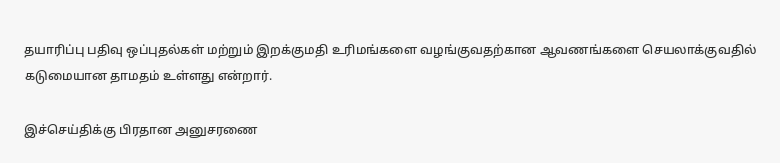தயாரிப்பு பதிவு ஒப்புதல்கள் மற்றும் இறக்குமதி உரிமங்களை வழங்குவதற்கான ஆவணங்களை செயலாக்குவதில் கடுமையான தாமதம் உள்ளது என்றார்.

இச்செய்திக்கு பிரதான அனுசரணை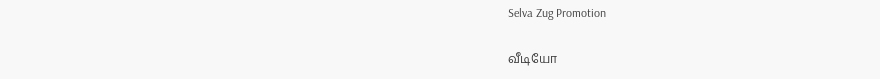Selva Zug Promotion

வீடியோ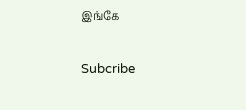இங்கே

Subcribe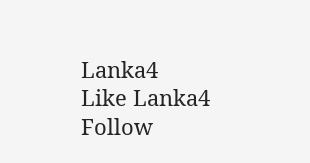Lanka4
Like Lanka4
Follow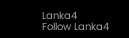Lanka4
Follow Lanka4